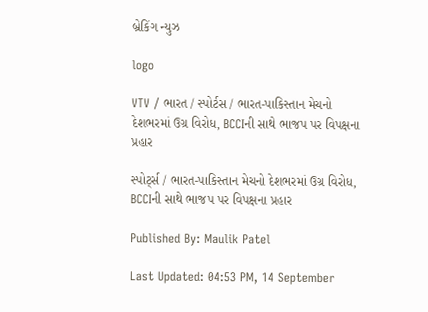બ્રેકિંગ ન્યુઝ

logo

VTV / ભારત / સ્પોર્ટસ / ભારત-પાકિસ્તાન મેચનો દેશભરમાં ઉગ્ર વિરોધ, BCCIની સાથે ભાજપ પર વિપક્ષના પ્રહાર

સ્પોર્ટ્સ / ભારત-પાકિસ્તાન મેચનો દેશભરમાં ઉગ્ર વિરોધ, BCCIની સાથે ભાજપ પર વિપક્ષના પ્રહાર

Published By: Maulik Patel

Last Updated: 04:53 PM, 14 September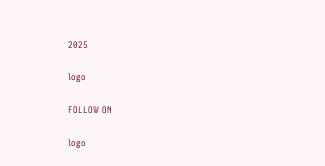2025

logo

FOLLOW ON

logo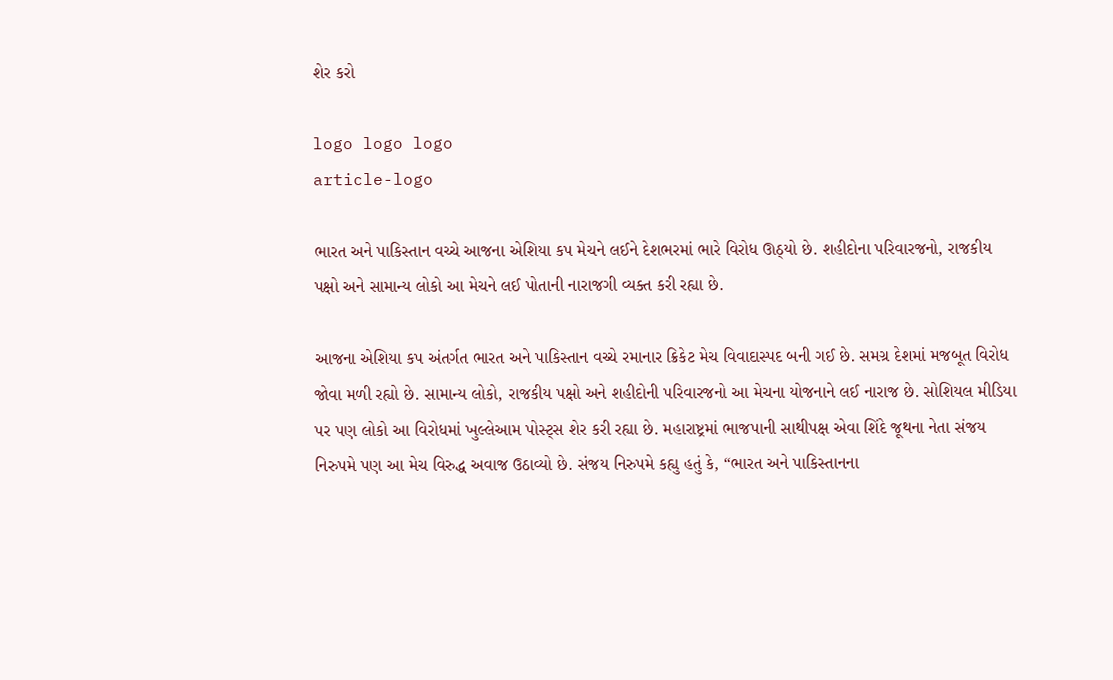શેર કરો

logo logo logo
article-logo

ભારત અને પાકિસ્તાન વચ્ચે આજના એશિયા કપ મેચને લઈને દેશભરમાં ભારે વિરોધ ઊઠ્યો છે. શહીદોના પરિવારજનો, રાજકીય પક્ષો અને સામાન્ય લોકો આ મેચને લઈ પોતાની નારાજગી વ્યક્ત કરી રહ્યા છે.

આજના એશિયા કપ અંતર્ગત ભારત અને પાકિસ્તાન વચ્ચે રમાનાર ક્રિકેટ મેચ વિવાદાસ્પદ બની ગઈ છે. સમગ્ર દેશમાં મજબૂત વિરોધ જોવા મળી રહ્યો છે. સામાન્ય લોકો, રાજકીય પક્ષો અને શહીદોની પરિવારજનો આ મેચના યોજનાને લઈ નારાજ છે. સોશિયલ મીડિયા પર પણ લોકો આ વિરોધમાં ખુલ્લેઆમ પોસ્ટ્સ શેર કરી રહ્યા છે. મહારાષ્ટ્રમાં ભાજપાની સાથીપક્ષ એવા શિંદે જૂથના નેતા સંજય નિરુપમે પણ આ મેચ વિરુદ્ધ અવાજ ઉઠાવ્યો છે. સંજય નિરુપમે કહ્યુ હતું કે, “ભારત અને પાકિસ્તાનના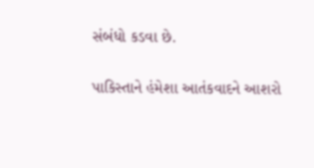સંબંધો કડવા છે.

પાકિસ્તાને હંમેશા આતંકવાદને આશરો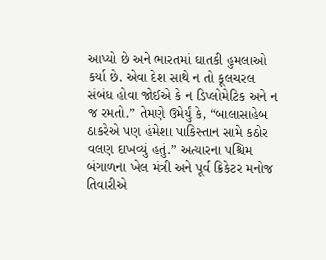આપ્યો છે અને ભારતમાં ઘાતકી હુમલાઓ કર્યા છે. એવા દેશ સાથે ન તો કૂલચરલ સંબંધ હોવા જોઈએ કે ન ડિપ્લોમેટિક અને ન જ રમતો.” તેમણે ઉમેર્યું કે, “બાલાસાહેબ ઠાકરેએ પણ હંમેશા પાકિસ્તાન સામે કઠોર વલણ દાખવ્યું હતું.” અત્યારના પશ્ચિમ બંગાળના ખેલ મંત્રી અને પૂર્વ ક્રિકેટર મનોજ તિવારીએ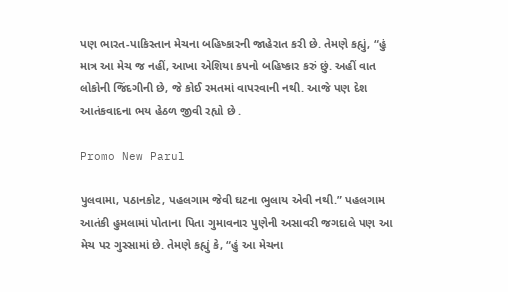પણ ભારત-પાકિસ્તાન મેચના બહિષ્કારની જાહેરાત કરી છે. તેમણે કહ્યું, “હું માત્ર આ મેચ જ નહીં, આખા એશિયા કપનો બહિષ્કાર કરું છું. અહીં વાત લોકોની જિંદગીની છે, જે કોઈ રમતમાં વાપરવાની નથી. આજે પણ દેશ આતંકવાદના ભય હેઠળ જીવી રહ્યો છે .

Promo New Parul

પુલવામા, પઠાનકોટ, પહલગામ જેવી ઘટના ભુલાય એવી નથી.” પહલગામ આતંકી હુમલામાં પોતાના પિતા ગુમાવનાર પુણેની અસાવરી જગદાલે પણ આ મેચ પર ગુસ્સામાં છે. તેમણે કહ્યું કે, “હું આ મેચના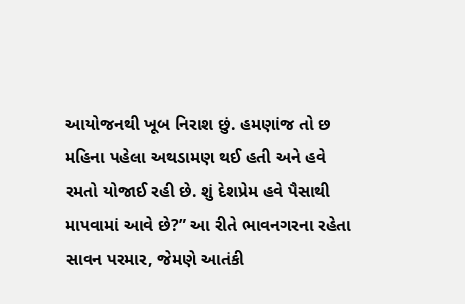આયોજનથી ખૂબ નિરાશ છું. હમણાંજ તો છ મહિના પહેલા અથડામણ થઈ હતી અને હવે રમતો યોજાઈ રહી છે. શું દેશપ્રેમ હવે પૈસાથી માપવામાં આવે છે?” આ રીતે ભાવનગરના રહેતા સાવન પરમાર, જેમણે આતંકી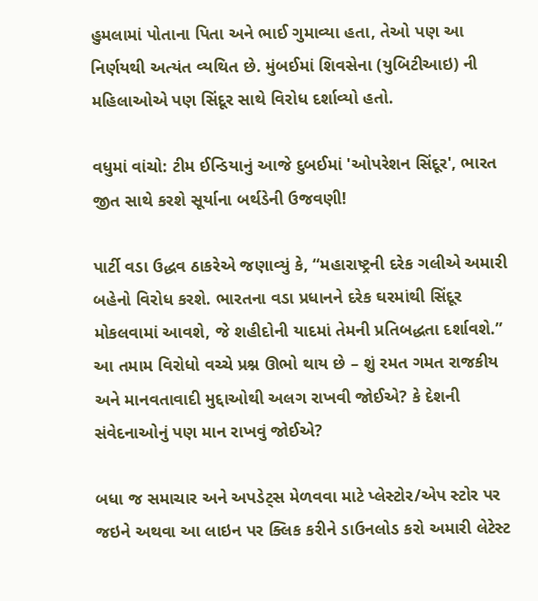હુમલામાં પોતાના પિતા અને ભાઈ ગુમાવ્યા હતા, તેઓ પણ આ નિર્ણયથી અત્યંત વ્યથિત છે. મુંબઈમાં શિવસેના (યુબિટીઆઇ) ની મહિલાઓએ પણ સિંદૂર સાથે વિરોધ દર્શાવ્યો હતો.

વધુમાં વાંચો: ટીમ ઈન્ડિયાનું આજે દુબઈમાં 'ઓપરેશન સિંદૂર', ભારત જીત સાથે કરશે સૂર્યાના બર્થડેની ઉજવણી!

પાર્ટી વડા ઉદ્ધવ ઠાકરેએ જણાવ્યું કે, “મહારાષ્ટ્રની દરેક ગલીએ અમારી બહેનો વિરોધ કરશે. ભારતના વડા પ્રધાનને દરેક ઘરમાંથી સિંદૂર મોકલવામાં આવશે, જે શહીદોની યાદમાં તેમની પ્રતિબદ્ધતા દર્શાવશે.” આ તમામ વિરોધો વચ્ચે પ્રશ્ન ઊભો થાય છે – શું રમત ગમત રાજકીય અને માનવતાવાદી મુદ્દાઓથી અલગ રાખવી જોઈએ? કે દેશની સંવેદનાઓનું પણ માન રાખવું જોઈએ?

બધા જ સમાચાર અને અપડેટ્સ મેળવવા માટે પ્લેસ્ટોર/એપ સ્ટોર પર જઇને અથવા આ લાઇન પર ક્લિક કરીને ડાઉનલોડ કરો અમારી લેટેસ્ટ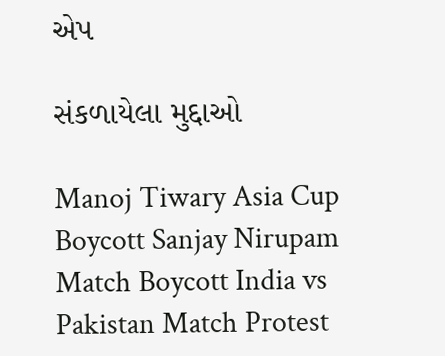એપ

સંકળાયેલા મુદ્દાઓ

Manoj Tiwary Asia Cup Boycott Sanjay Nirupam Match Boycott India vs Pakistan Match Protest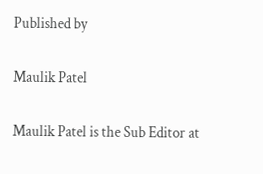Published by

Maulik Patel

Maulik Patel is the Sub Editor at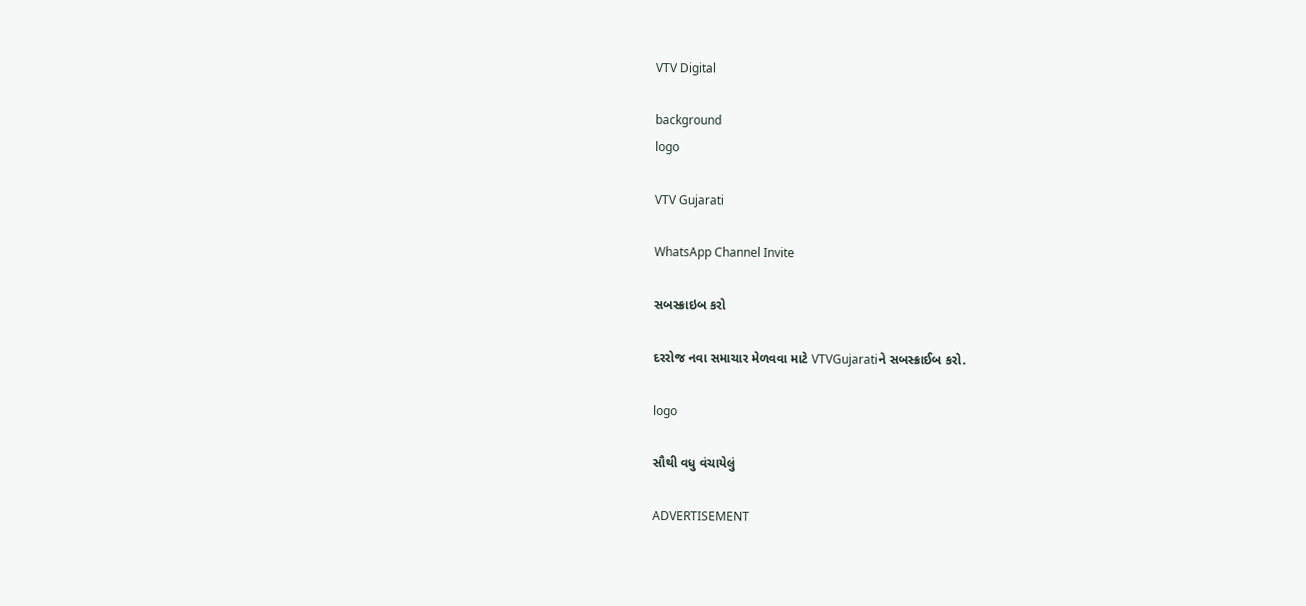VTV Digital

background
logo

VTV Gujarati

WhatsApp Channel Invite

સબસ્ક્રાઇબ કરો

દરરોજ નવા સમાચાર મેળવવા માટે VTVGujaratiને સબસ્ક્રાઈબ કરો.

logo

સૌથી વધુ વંચાયેલું

ADVERTISEMENT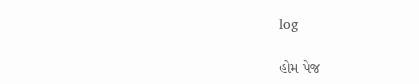log

હોમ પેજ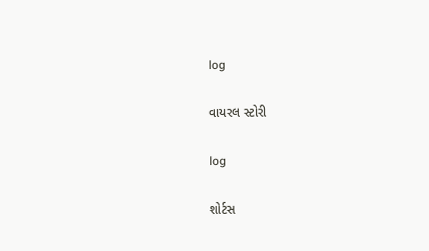log

વાયરલ સ્ટોરી

log

શોર્ટસ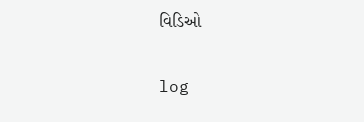વિડિઓ

log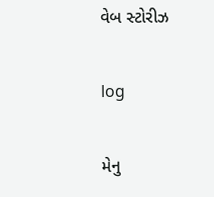વેબ સ્ટોરીઝ

log

મેનુ